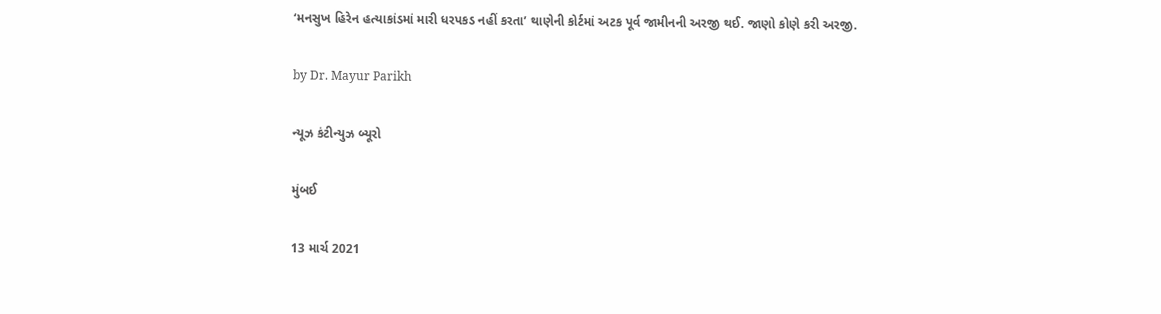‘મનસુખ હિરેન હત્યાકાંડમાં મારી ધરપકડ નહીં કરતા’ થાણેની કોર્ટમાં અટક પૂર્વ જામીનની અરજી થઈ. જાણો કોણે કરી અરજી.

by Dr. Mayur Parikh

ન્યૂઝ કંટીન્યુઝ બ્યૂરો

મુંબઈ

13 માર્ચ 2021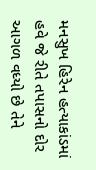મનસુખ હિરેન હત્યાકાંડમાં હવે જે રીતે તપાસનો દોર આગળ વધ્યો છે તેને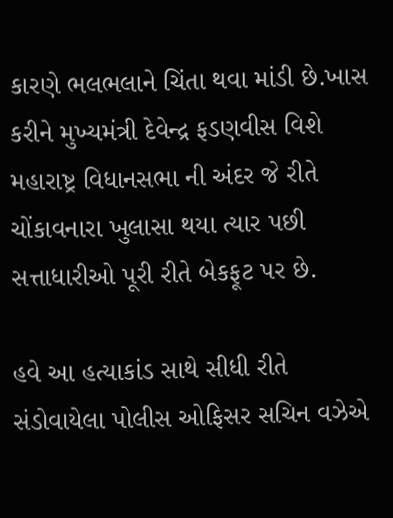કારણે ભલભલાને ચિંતા થવા માંડી છે.ખાસ કરીને મુખ્યમંત્રી દેવેન્દ્ર ફડણવીસ વિશે મહારાષ્ટ્ર વિધાનસભા ની અંદર જે રીતે ચોંકાવનારા ખુલાસા થયા ત્યાર પછી સત્તાધારીઓ પૂરી રીતે બેકફૂટ પર છે.

હવે આ હત્યાકાંડ સાથે સીધી રીતે સંડોવાયેલા પોલીસ ઓફિસર સચિન વઝેએ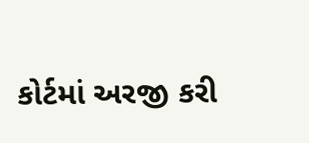કોર્ટમાં અરજી કરી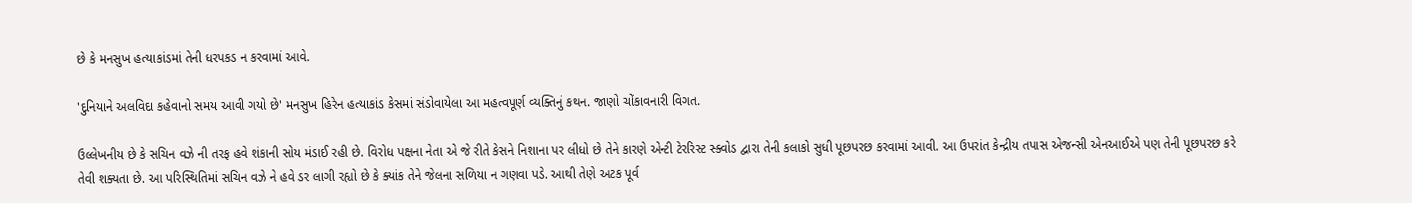છે કે મનસુખ હત્યાકાંડમાં તેની ધરપકડ ન કરવામાં આવે.

'દુનિયાને અલવિદા કહેવાનો સમય આવી ગયો છે' મનસુખ હિરેન હત્યાકાંડ કેસમાં સંડોવાયેલા આ મહત્વપૂર્ણ વ્યક્તિનું કથન. જાણો ચોંકાવનારી વિગત.

ઉલ્લેખનીય છે કે સચિન વઝે ની તરફ હવે શંકાની સોય મંડાઈ રહી છે. વિરોધ પક્ષના નેતા એ જે રીતે કેસને નિશાના પર લીધો છે તેને કારણે એન્ટી ટેરરિસ્ટ સ્ક્વોડ દ્વારા તેની કલાકો સુધી પૂછપરછ કરવામાં આવી. આ ઉપરાંત કેન્દ્રીય તપાસ એજન્સી એનઆઈએ પણ તેની પૂછપરછ કરે તેવી શક્યતા છે. આ પરિસ્થિતિમાં સચિન વઝે ને હવે ડર લાગી રહ્યો છે કે ક્યાંક તેને જેલના સળિયા ન ગણવા પડે. આથી તેણે અટક પૂર્વ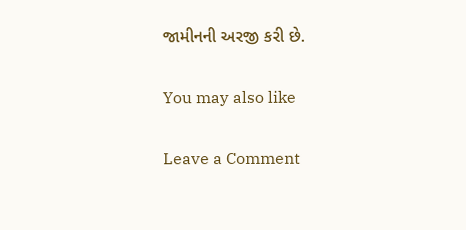જામીનની અરજી કરી છે.

You may also like

Leave a Comment